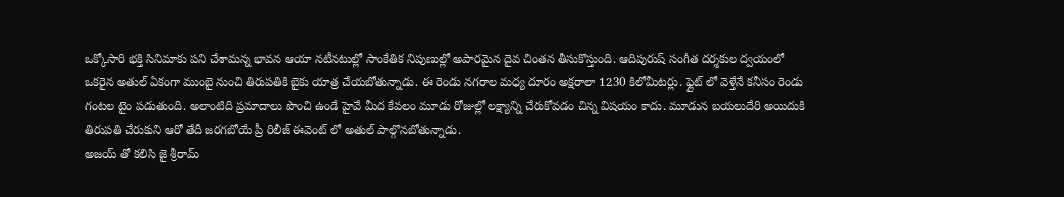ఒక్కోసారి భక్తి సినిమాకు పని చేశామన్న భావన ఆయా నటీనటుల్లో సాంకేతిక నిపుణుల్లో అపారమైన దైవ చింతన తీసుకొస్తుంది. ఆదిపురుష్ సంగీత దర్శకుల ద్వయంలో ఒకరైన అతుల్ ఏకంగా ముంబై నుంచి తిరుపతికి బైకు యాత్ర చేయబోతున్నాడు. ఈ రెండు నగరాల మధ్య దూరం అక్షరాలా 1230 కిలోమీటర్లు. ఫ్లైట్ లో వెళ్తేనే కనీసం రెండు గంటల టైం పడుతుంది. అలాంటిది ప్రమాదాలు పొంచి ఉండే హైవే మీద కేవలం మూడు రోజుల్లో లక్ష్యాన్ని చేరుకోవడం చిన్న విషయం కాదు. మూడున బయలుదేరి అయిదుకి తిరుపతి చేరుకుని ఆరో తేదీ జరగబోయే ప్రీ రిలీజ్ ఈవెంట్ లో అతుల్ పాల్గొనబోతున్నాడు.
అజయ్ తో కలిసి జై శ్రీరామ్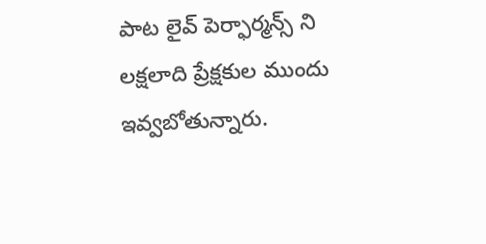పాట లైవ్ పెర్ఫార్మన్స్ ని లక్షలాది ప్రేక్షకుల ముందు ఇవ్వబోతున్నారు.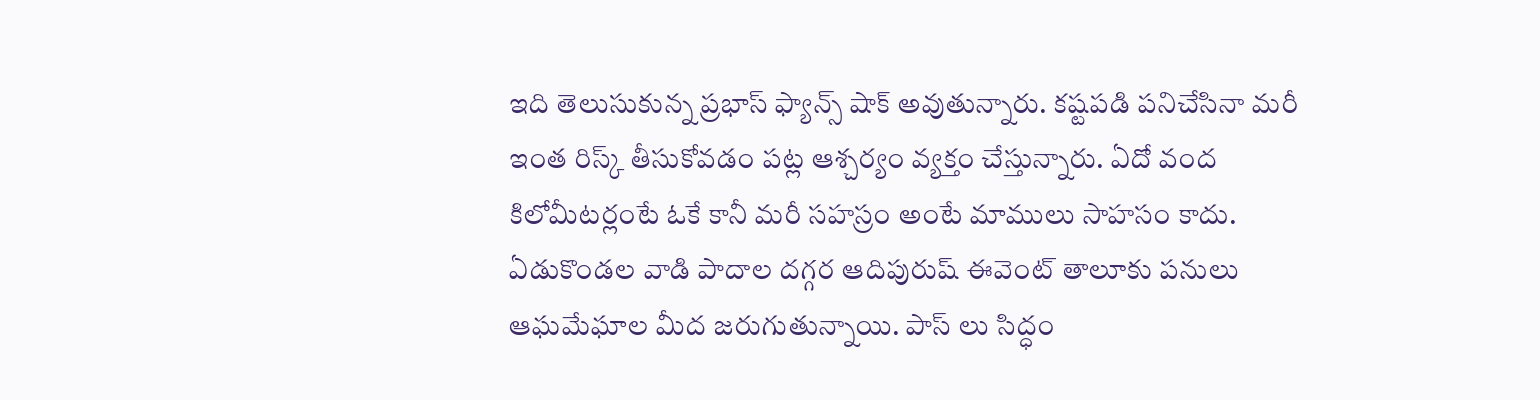ఇది తెలుసుకున్న ప్రభాస్ ఫ్యాన్స్ షాక్ అవుతున్నారు. కష్టపడి పనిచేసినా మరీ ఇంత రిస్క్ తీసుకోవడం పట్ల ఆశ్చర్యం వ్యక్తం చేస్తున్నారు. ఏదో వంద కిలోమీటర్లంటే ఓకే కానీ మరీ సహస్రం అంటే మాములు సాహసం కాదు. ఏడుకొండల వాడి పాదాల దగ్గర ఆదిపురుష్ ఈవెంట్ తాలూకు పనులు ఆఘమేఘాల మీద జరుగుతున్నాయి. పాస్ లు సిద్ధం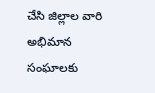చేసి జిల్లాల వారి అభిమాన సంఘాలకు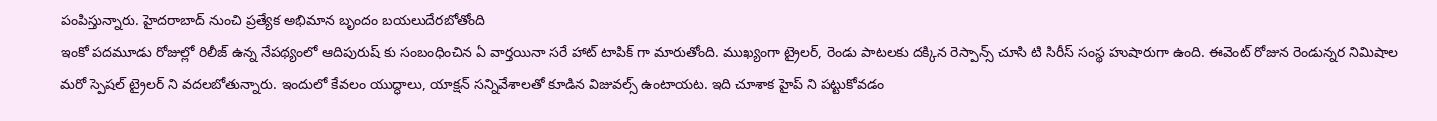పంపిస్తున్నారు. హైదరాబాద్ నుంచి ప్రత్యేక అభిమాన బృందం బయలుదేరబోతోంది
ఇంకో పదమూడు రోజుల్లో రిలీజ్ ఉన్న నేపథ్యంలో ఆదిపురుష్ కు సంబంధించిన ఏ వార్తయినా సరే హాట్ టాపిక్ గా మారుతోంది. ముఖ్యంగా ట్రైలర్, రెండు పాటలకు దక్కిన రెస్పాన్స్ చూసి టి సిరీస్ సంస్థ హుషారుగా ఉంది. ఈవెంట్ రోజున రెండున్నర నిమిషాల మరో స్పెషల్ ట్రైలర్ ని వదలబోతున్నారు. ఇందులో కేవలం యుద్ధాలు, యాక్షన్ సన్నివేశాలతో కూడిన విజువల్స్ ఉంటాయట. ఇది చూశాక హైప్ ని పట్టుకోవడం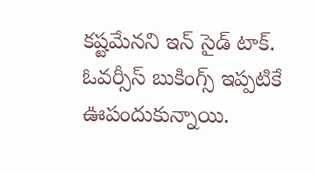కష్టమేనని ఇన్ సైడ్ టాక్. ఓవర్సీస్ బుకింగ్స్ ఇప్పటికే ఊపందుకున్నాయి.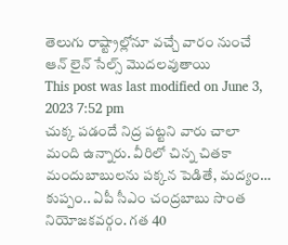తెలుగు రాష్ట్రాల్లోనూ వచ్చే వారం నుంచే ఆన్ లైన్ సేల్స్ మొదలవుతాయి
This post was last modified on June 3, 2023 7:52 pm
చుక్క పడందే నిద్ర పట్టని వారు చాలా మంది ఉన్నారు. వీరిలో చిన్న చితకా మందుబాబులను పక్కన పెడితే, మద్యం…
కుప్పం.. ఏపీ సీఎం చంద్రబాబు సొంత నియోజకవర్గం. గత 40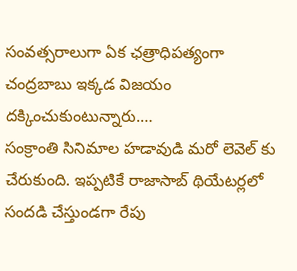సంవత్సరాలుగా ఏక ఛత్రాధిపత్యంగా చంద్రబాబు ఇక్కడ విజయం దక్కించుకుంటున్నారు.…
సంక్రాంతి సినిమాల హడావుడి మరో లెవెల్ కు చేరుకుంది. ఇప్పటికే రాజాసాబ్ థియేటర్లలో సందడి చేస్తుండగా రేపు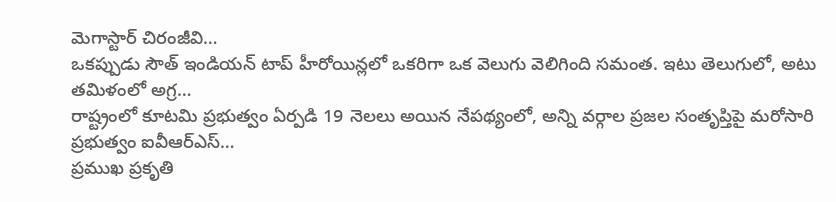మెగాస్టార్ చిరంజీవి…
ఒకప్పుడు సౌత్ ఇండియన్ టాప్ హీరోయిన్లలో ఒకరిగా ఒక వెలుగు వెలిగింది సమంత. ఇటు తెలుగులో, అటు తమిళంలో అగ్ర…
రాష్ట్రంలో కూటమి ప్రభుత్వం ఏర్పడి 19 నెలలు అయిన నేపథ్యంలో, అన్ని వర్గాల ప్రజల సంతృప్తిపై మరోసారి ప్రభుత్వం ఐవీఆర్ఎస్…
ప్రముఖ ప్రకృతి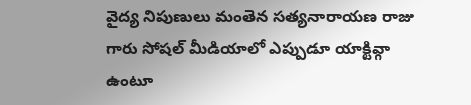వైద్య నిపుణులు మంతెన సత్యనారాయణ రాజు గారు సోషల్ మీడియాలో ఎప్పుడూ యాక్టివ్గా ఉంటూ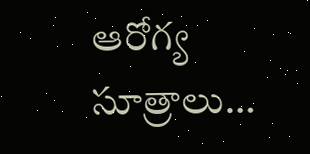ఆరోగ్య సూత్రాలు…